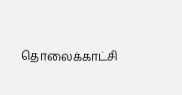தொலைக்காட்சி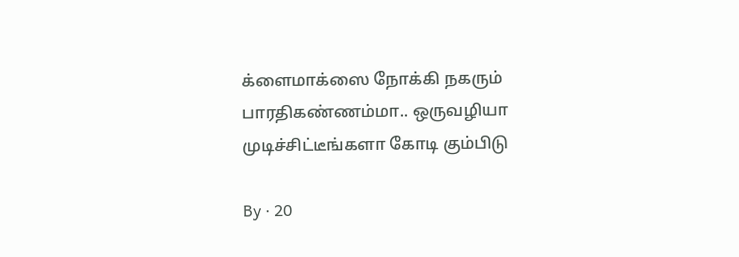க்ளைமாக்ஸை நோக்கி நகரும் பாரதிகண்ணம்மா.. ஒருவழியா முடிச்சிட்டீங்களா கோடி கும்பிடு

By · 20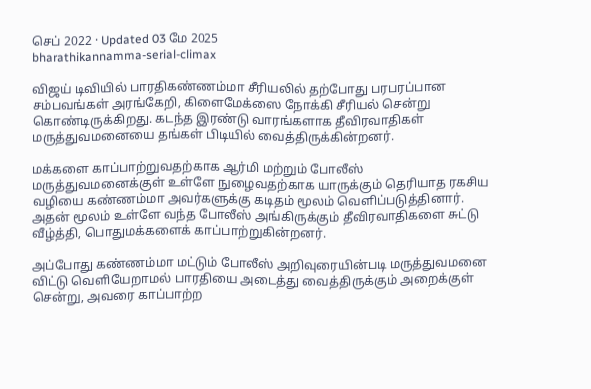செப் 2022 · Updated 03 மே 2025
bharathikannamma-serial-climax

விஜய் டிவியில் பாரதிகண்ணம்மா சீரியலில் தற்போது பரபரப்பான சம்பவங்கள் அரங்கேறி, கிளைமேக்ஸை நோக்கி சீரியல் சென்று கொண்டிருக்கிறது. கடந்த இரண்டு வாரங்களாக தீவிரவாதிகள் மருத்துவமனையை தங்கள் பிடியில் வைத்திருக்கின்றனர்.

மக்களை காப்பாற்றுவதற்காக ஆர்மி மற்றும் போலீஸ் மருத்துவமனைக்குள் உள்ளே நுழைவதற்காக யாருக்கும் தெரியாத ரகசிய வழியை கண்ணம்மா அவர்களுக்கு கடிதம் மூலம் வெளிப்படுத்தினார். அதன் மூலம் உள்ளே வந்த போலீஸ் அங்கிருக்கும் தீவிரவாதிகளை சுட்டு வீழ்த்தி, பொதுமக்களைக் காப்பாற்றுகின்றனர்.

அப்போது கண்ணம்மா மட்டும் போலீஸ் அறிவுரையின்படி மருத்துவமனை விட்டு வெளியேறாமல் பாரதியை அடைத்து வைத்திருக்கும் அறைக்குள் சென்று, அவரை காப்பாற்ற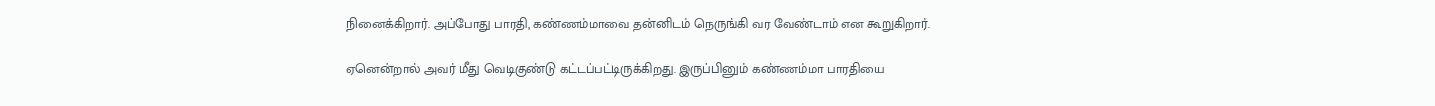நினைக்கிறார். அப்போது பாரதி, கண்ணம்மாவை தன்னிடம் நெருங்கி வர வேண்டாம் என கூறுகிறார்.

ஏனென்றால் அவர் மீது வெடிகுண்டு கட்டப்பட்டிருக்கிறது. இருப்பினும் கண்ணம்மா பாரதியை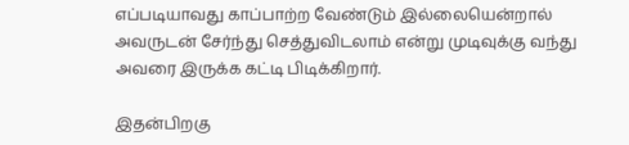எப்படியாவது காப்பாற்ற வேண்டும் இல்லையென்றால் அவருடன் சேர்ந்து செத்துவிடலாம் என்று முடிவுக்கு வந்து அவரை இருக்க கட்டி பிடிக்கிறார்.

இதன்பிறகு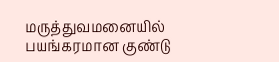மருத்துவமனையில் பயங்கரமான குண்டு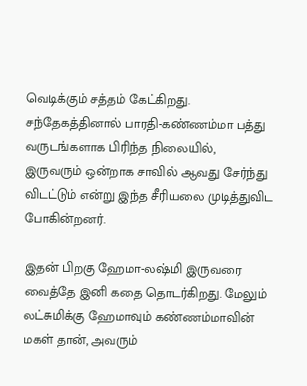வெடிக்கும் சத்தம் கேட்கிறது. சந்தேகத்தினால் பாரதி-கண்ணம்மா பத்து வருடங்களாக பிரிந்த நிலையில், இருவரும் ஒன்றாக சாவில் ஆவது சேர்ந்து விடட்டும் என்று இந்த சீரியலை முடித்துவிட போகின்றனர்.

இதன் பிறகு ஹேமா-லஷ்மி இருவரை வைத்தே இனி கதை தொடர்கிறது. மேலும் லட்சுமிக்கு ஹேமாவும் கண்ணம்மாவின் மகள் தான், அவரும்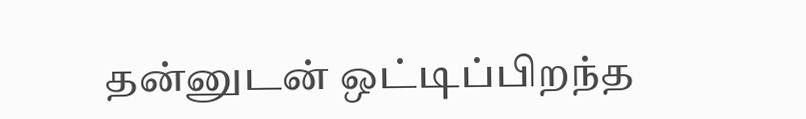தன்னுடன் ஒட்டிப்பிறந்த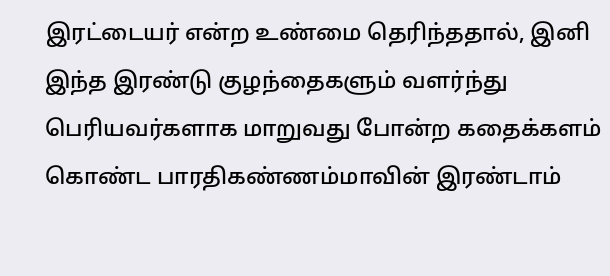இரட்டையர் என்ற உண்மை தெரிந்ததால், இனி இந்த இரண்டு குழந்தைகளும் வளர்ந்து பெரியவர்களாக மாறுவது போன்ற கதைக்களம் கொண்ட பாரதிகண்ணம்மாவின் இரண்டாம்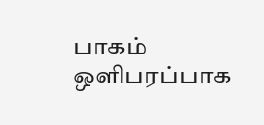பாகம் ஒளிபரப்பாக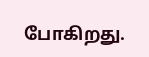போகிறது.